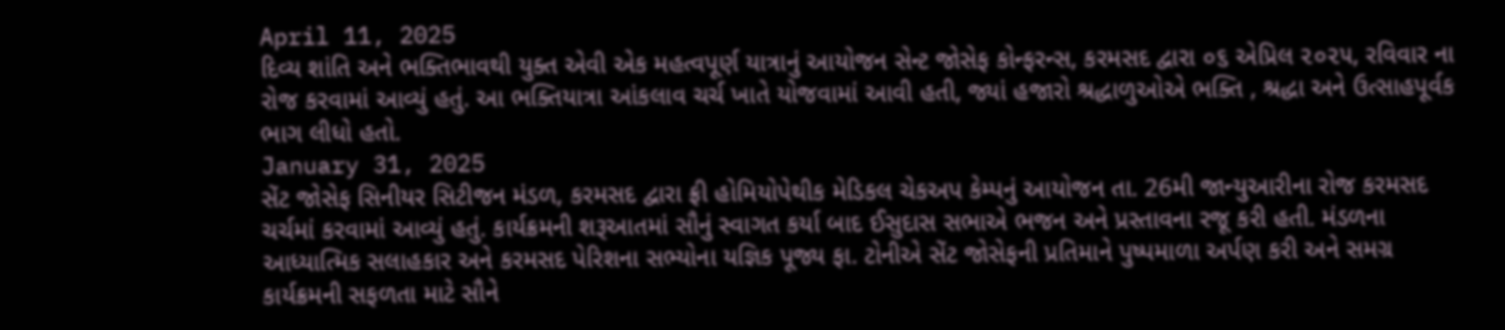April 11, 2025
દિવ્ય શાંતિ અને ભક્તિભાવથી યુક્ત એવી એક મહત્વપૂર્ણ યાત્રાનું આયોજન સેન્ટ જોસેફ કોન્ફરન્સ, કરમસદ દ્વારા ૦૬ એપ્રિલ ૨૦૨૫, રવિવાર ના રોજ કરવામાં આવ્યું હતું. આ ભક્તિયાત્રા આંકલાવ ચર્ચ ખાતે યોજવામાં આવી હતી, જ્યાં હજારો શ્રદ્ધાળુઓએ ભક્તિ , શ્રદ્ધા અને ઉત્સાહપૂર્વક ભાગ લીધો હતો.
January 31, 2025
સેંટ જોસેફ સિનીયર સિટીજન મંડળ, કરમસદ દ્વારા ફ્રી હોમિયોપેથીક મેડિકલ ચેકઅપ કેમ્પનું આયોજન તા. 26મી જાન્યુઆરીના રોજ કરમસદ ચર્ચમાં કરવામાં આવ્યું હતું. કાર્યક્રમની શરૂઆતમાં સૌનું સ્વાગત કર્યા બાદ ઈસુદાસ સભાએ ભજન અને પ્રસ્તાવના રજૂ કરી હતી. મંડળના આધ્યાત્મિક સલાહકાર અને કરમસદ પેરિશના સભ્યોના યજ્ઞિક પૂજ્ય ફા. ટોનીએ સેંટ જોસેફની પ્રતિમાને પુષ્પમાળા અર્પણ કરી અને સમગ્ર કાર્યક્રમની સફળતા માટે સૌને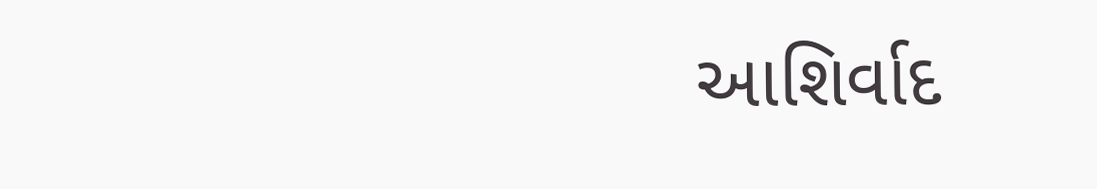આશિર્વાદ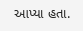આપ્યા હતા.